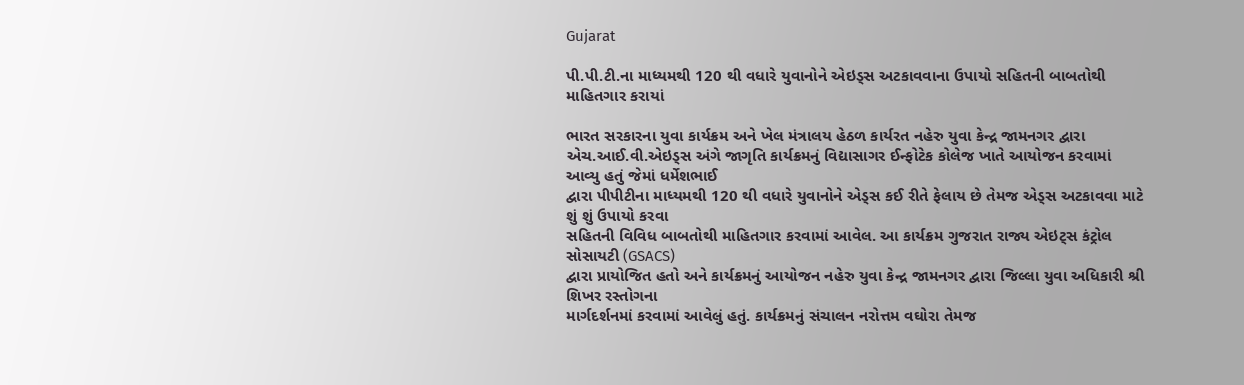Gujarat

પી.પી.ટી.ના માધ્યમથી 120 થી વધારે યુવાનોને એઇડ્સ અટકાવવાના ઉપાયો સહિતની બાબતોથી માહિતગાર કરાયાં

ભારત સરકારના યુવા કાર્યક્રમ અને ખેલ મંત્રાલય હેઠળ કાર્યરત નહેરુ યુવા કેન્દ્ર જામનગર દ્વારા
એચ.આઈ.વી.એઇડ્સ અંગે જાગૃતિ કાર્યક્રમનું વિદ્યાસાગર ઈન્ફોટેક કોલેજ ખાતે આયોજન કરવામાં આવ્યુ હતું જેમાં ધર્મેશભાઈ
દ્વારા પીપીટીના માધ્યમથી 120 થી વધારે યુવાનોને એડ્સ કઈ રીતે ફેલાય છે તેમજ એડ્સ અટકાવવા માટે શું શું ઉપાયો કરવા
સહિતની વિવિધ બાબતોથી માહિતગાર કરવામાં આવેલ. આ કાર્યક્રમ ગુજરાત રાજ્ય એઇટ્સ કંટ્રોલ સોસાયટી (GSACS)
દ્વારા પ્રાયોજિત હતો અને કાર્યક્રમનું આયોજન નહેરુ યુવા કેન્દ્ર જામનગર દ્વારા જિલ્લા યુવા અધિકારી શ્રી શિખર રસ્તોગના
માર્ગદર્શનમાં કરવામાં આવેલું હતું. કાર્યક્રમનું સંચાલન નરોત્તમ વઘોરા તેમજ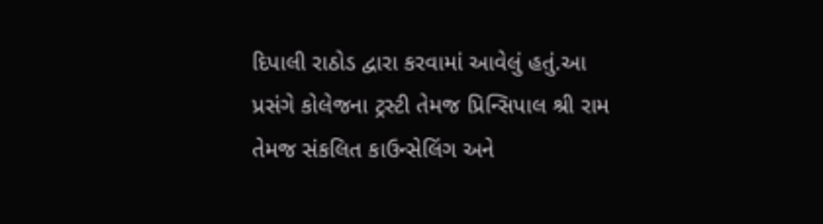દિપાલી રાઠોડ દ્વારા કરવામાં આવેલું હતું.આ
પ્રસંગે કોલેજના ટ્રસ્ટી તેમજ પ્રિન્સિપાલ શ્રી રામ તેમજ સંકલિત કાઉન્સેલિંગ અને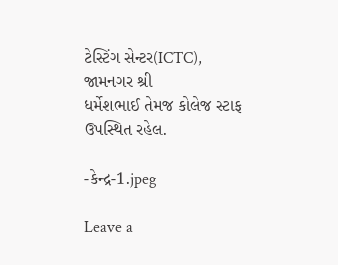ટેસ્ટિંગ સેન્ટર(ICTC), જામનગર શ્રી
ધર્મેશભાઈ તેમજ કોલેજ સ્ટાફ ઉપસ્થિત રહેલ.

-કેન્દ્ર-1.jpeg

Leave a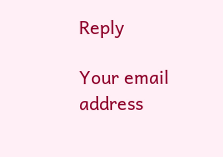Reply

Your email address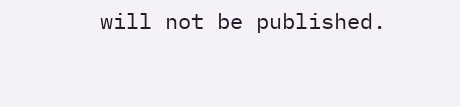will not be published.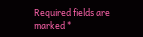Required fields are marked *